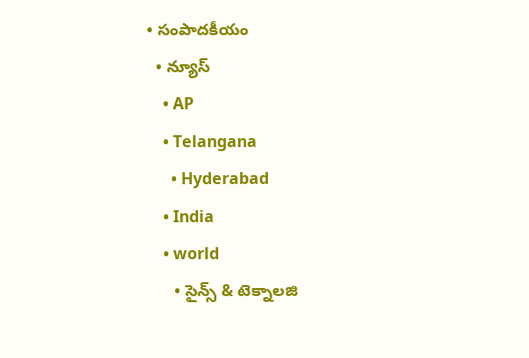• సంపాదకీయం
  • న్యూస్
    • AP
    • Telangana
      • Hyderabad
    • India
    • world
      • సైన్స్ & టెక్నాలజి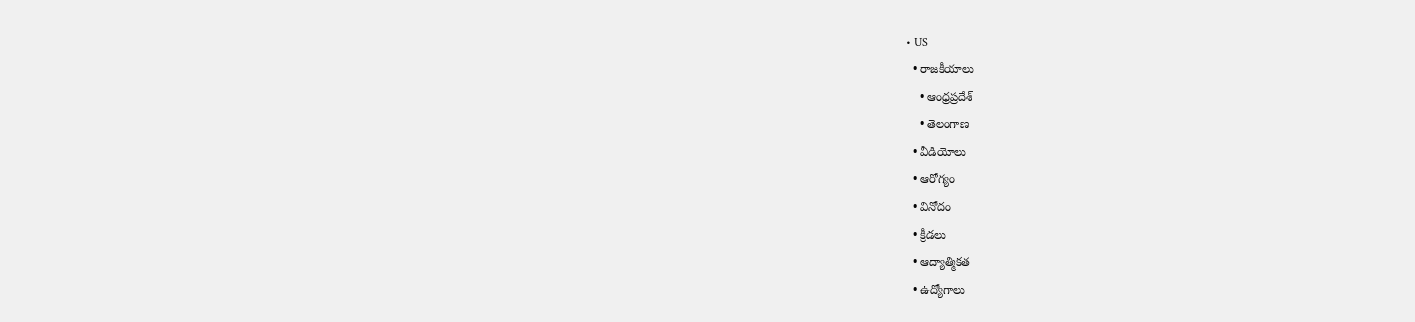• US
  • రాజకీయాలు
    • ఆంధ్రప్రదేశ్
    • తెలంగాణ
  • వీడియోలు
  • ఆరోగ్యం
  • వినోదం
  • క్రీడలు
  • ఆద్యాత్మికత
  • ఉద్యోగాలు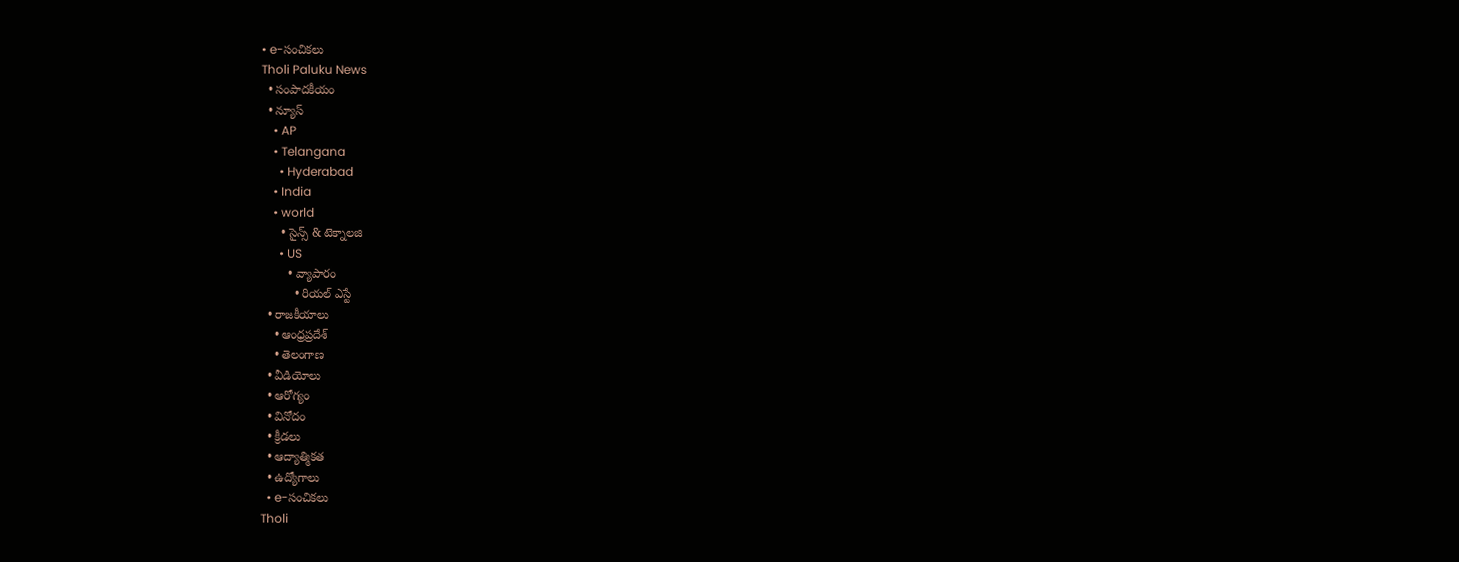• e-సంచికలు
Tholi Paluku News
  • సంపాదకీయం
  • న్యూస్
    • AP
    • Telangana
      • Hyderabad
    • India
    • world
      • సైన్స్ & టెక్నాలజి
      • US
        • వ్యాపారం
          • రియల్ ఎస్టే
  • రాజకీయాలు
    • ఆంధ్రప్రదేశ్
    • తెలంగాణ
  • వీడియోలు
  • ఆరోగ్యం
  • వినోదం
  • క్రీడలు
  • ఆద్యాత్మికత
  • ఉద్యోగాలు
  • e-సంచికలు
Tholi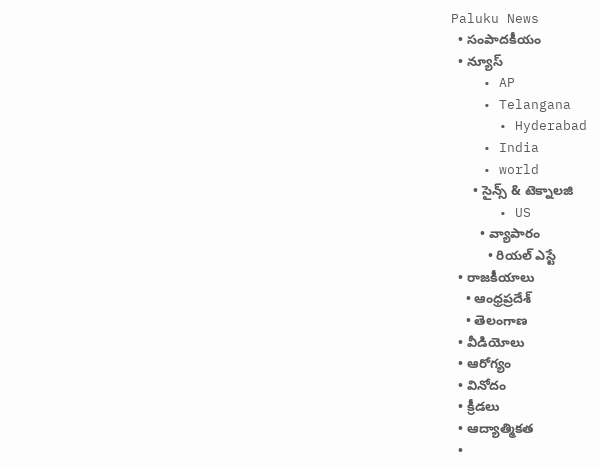Paluku News
  • సంపాదకీయం
  • న్యూస్
    • AP
    • Telangana
      • Hyderabad
    • India
    • world
      • సైన్స్ & టెక్నాలజి
      • US
        • వ్యాపారం
          • రియల్ ఎస్టే
  • రాజకీయాలు
    • ఆంధ్రప్రదేశ్
    • తెలంగాణ
  • వీడియోలు
  • ఆరోగ్యం
  • వినోదం
  • క్రీడలు
  • ఆద్యాత్మికత
  •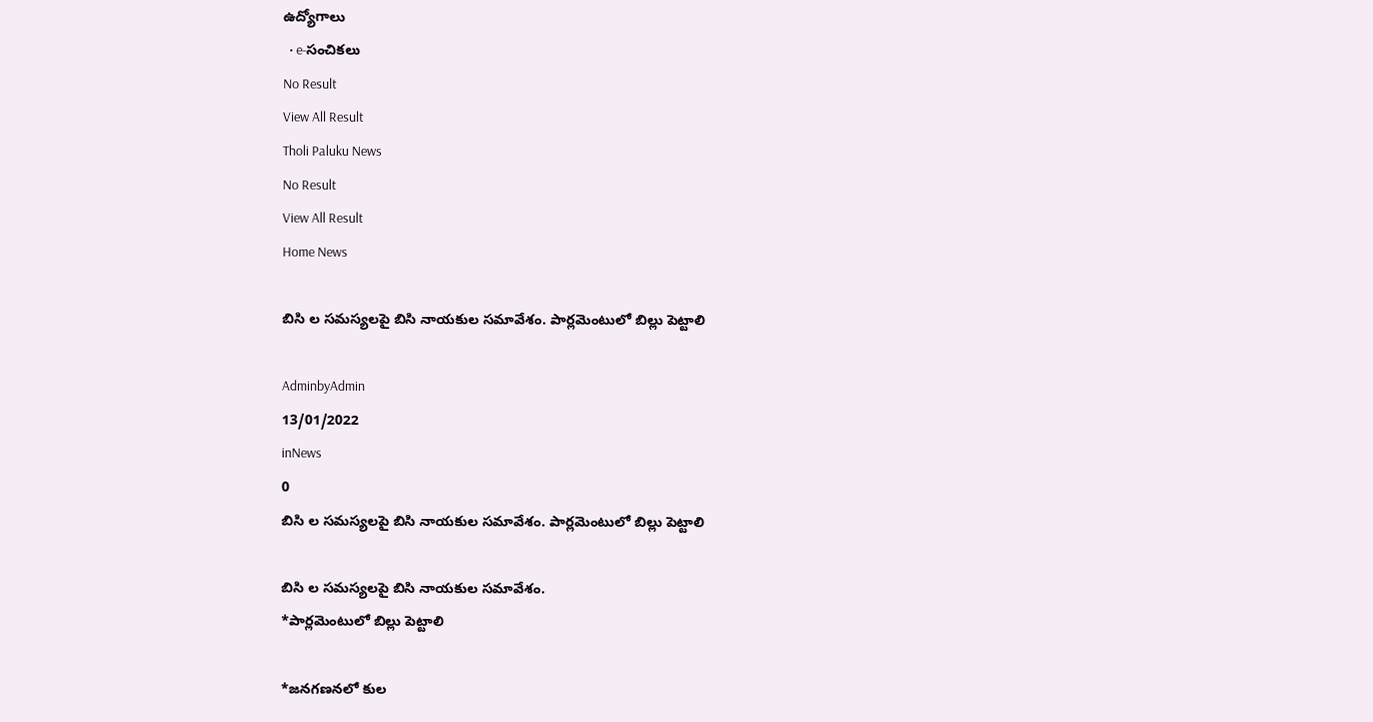ఉద్యోగాలు
  • e-సంచికలు
No Result
View All Result
Tholi Paluku News
No Result
View All Result
Home News

బి‌సి ల సమస్యలపై బి‌సి నాయకుల సమావేశం. పార్లమెంటులో బిల్లు పెట్టాలి

AdminbyAdmin
13/01/2022
inNews
0
బి‌సి ల సమస్యలపై బి‌సి నాయకుల సమావేశం. పార్లమెంటులో బిల్లు పెట్టాలి

బి‌సి ల సమస్యలపై బి‌సి నాయకుల సమావేశం.
*పార్లమెంటులో బిల్లు పెట్టాలి

*జనగణనలో కుల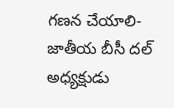గణన చేయాలి- జాతీయ బీసీ దల్ అధ్యక్షుడు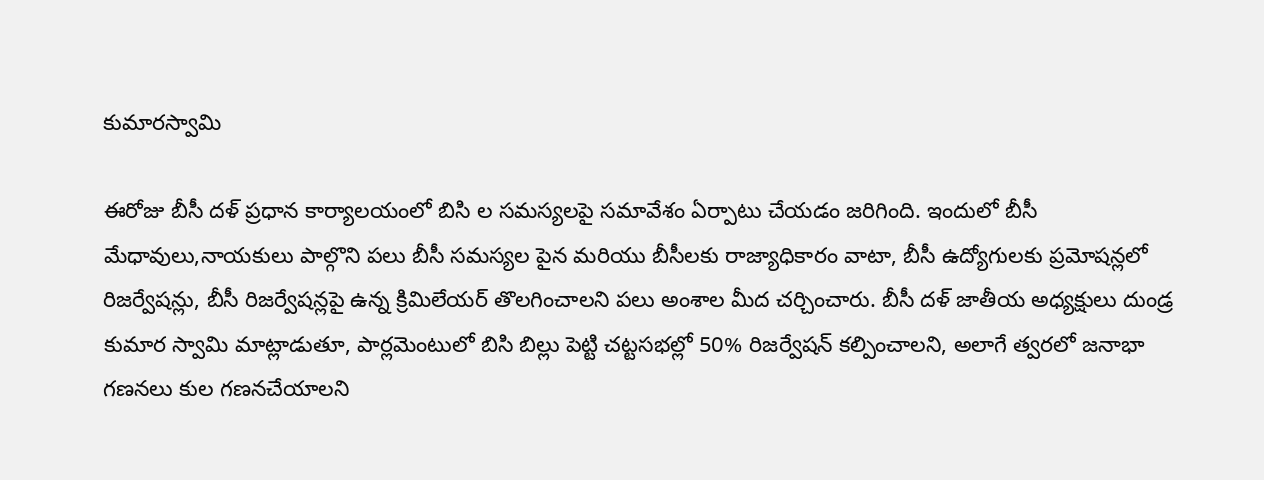కుమారస్వామి

ఈరోజు బీసీ దళ్ ప్రధాన కార్యాలయంలో బి‌సి ల సమస్యలపై సమావేశం ఏర్పాటు చేయడం జరిగింది. ఇందులో బీసీ మేధావులు,నాయకులు పాల్గొని పలు బీసీ సమస్యల పైన మరియు బీసీలకు రాజ్యాధికారం వాటా, బీసీ ఉద్యోగులకు ప్రమోషన్లలో రిజర్వేషన్లు, బీసీ రిజర్వేషన్లపై ఉన్న క్రిమిలేయర్ తొలగించాలని పలు అంశాల మీద చర్చించారు. బీసీ దళ్ జాతీయ అధ్యక్షులు దుండ్ర కుమార స్వామి మాట్లాడుతూ, పార్లమెంటులో బిసి బిల్లు పెట్టి చట్టసభల్లో 50% రిజర్వేషన్ కల్పించాలని, అలాగే త్వరలో జనాభా గణనలు కుల గణనచేయాలని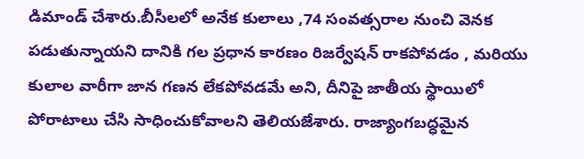డిమాండ్ చేశారు.బీసీలలో అనేక కులాలు ,74 సంవత్సరాల నుంచి వెనక పడుతున్నాయని దానికి గల ప్రధాన కారణం రిజర్వేషన్ రాకపోవడం , మరియు కులాల వారీగా జాన గణన లేకపోవడమే అని, దీనిపై జాతీయ స్థాయిలో పోరాటాలు చేసి సాధించుకోవాలని తెలియజేశారు. రాజ్యాంగబద్ధమైన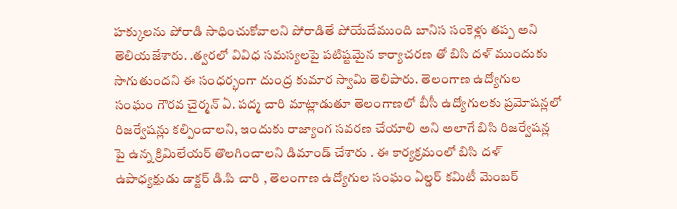హక్కులను పోరాడి సాధించుకోవాలని పోరాడితే పోయేదేముంది బానిస సంకెళ్లు తప్ప అని తెలియజేశారు. .త్వరలో వివిధ సమస్యలపై పటిష్టమైన కార్యాచరణ తో బి‌సి దళ్ ముందుకు సాగుతుందని ఈ సంధర్భంగా దుంద్ర కుమార స్వామి తెలిపారు. తెలంగాణ ఉద్యోగుల సంఘం గౌరవ చైర్మన్ ఏ. పద్మ చారి మాట్లాడుతూ తెలంగాణలో బీసీ ఉద్యోగులకు ప్రమోషన్లలో రిజర్వేషన్లు కల్పించాలని, ఇందుకు రాజ్యాంగ సవరణ చేయాలి అని అలాగే బిసి రిజర్వేషన్ల పై ఉన్న క్రిమిలేయర్ తొలగించాలని డిమాండ్ చేశారు . ఈ కార్యక్రమంలో బిసి దళ్ ఉపాధ్యక్షుడు డాక్టర్ డి.పి చారి , తెలంగాణ ఉద్యోగుల సంఘం ఏల్డర్ కమిటీ మెంబర్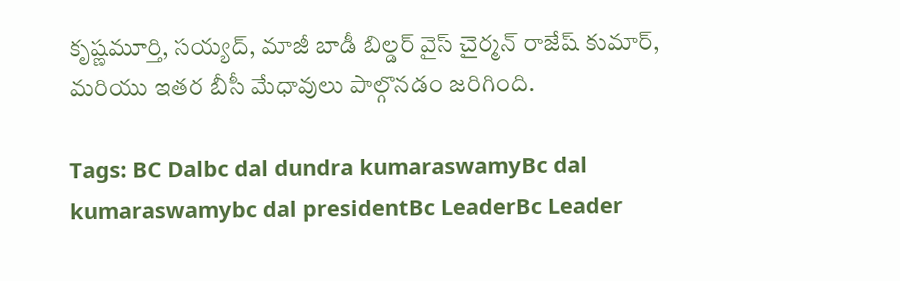కృష్ణమూర్తి, సయ్యద్, మాజీ బాడీ బిల్డర్ వైస్ చైర్మన్ రాజేష్ కుమార్, మరియు ఇతర బీసీ మేధావులు పాల్గొనడం జరిగింది.

Tags: BC Dalbc dal dundra kumaraswamyBc dal kumaraswamybc dal presidentBc LeaderBc Leader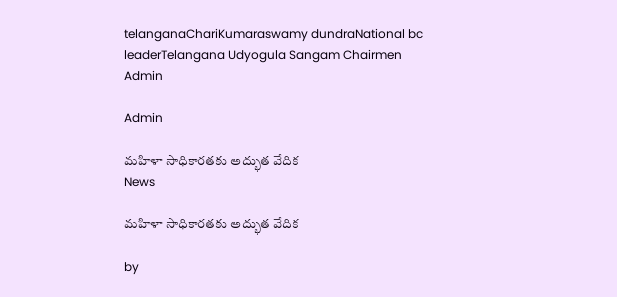telanganaChariKumaraswamy dundraNational bc leaderTelangana Udyogula Sangam Chairmen
Admin

Admin

మహిళా సాధికారతకు అద్భుత వేదిక
News

మహిళా సాధికారతకు అద్భుత వేదిక

by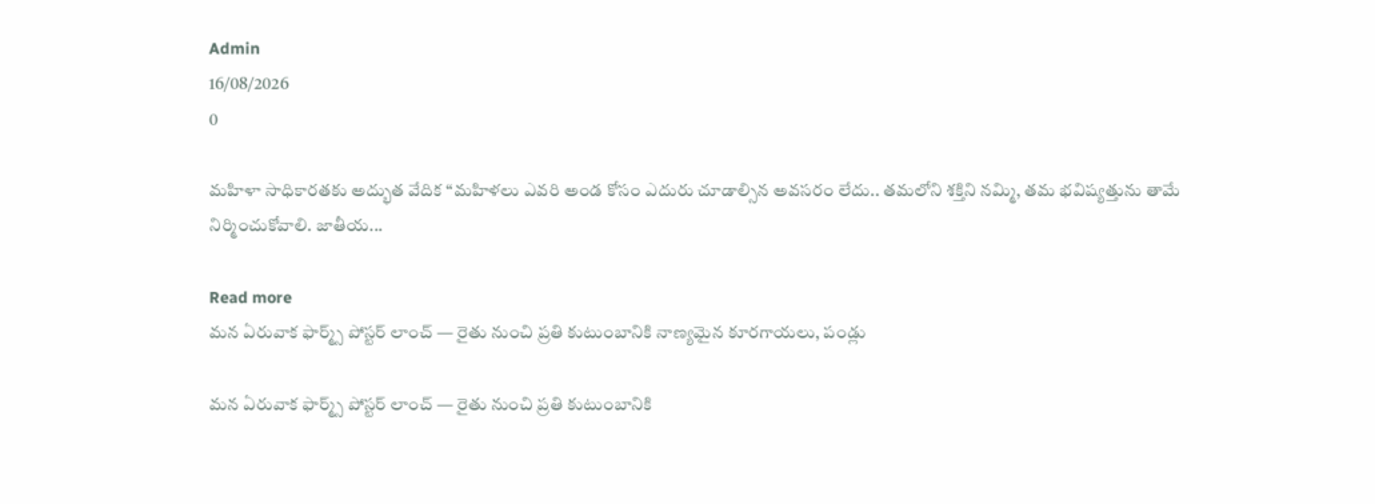Admin
16/08/2026
0

మహిళా సాధికారతకు అద్భుత వేదిక “మహిళలు ఎవరి అండ కోసం ఎదురు చూడాల్సిన అవసరం లేదు.. తమలోని శక్తిని నమ్మి, తమ భవిష్యత్తును తామే నిర్మించుకోవాలి. జాతీయ...

Read more
మన ఏరువాక ఫార్మ్స్ పోస్టర్ లాంచ్ — రైతు నుంచి ప్రతి కుటుంబానికి నాణ్యమైన కూరగాయలు, పండ్లు

మన ఏరువాక ఫార్మ్స్ పోస్టర్ లాంచ్ — రైతు నుంచి ప్రతి కుటుంబానికి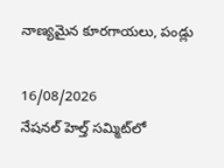నాణ్యమైన కూరగాయలు, పండ్లు

16/08/2026
నేషనల్‌ హెల్త్‌ సమ్మిట్‌లో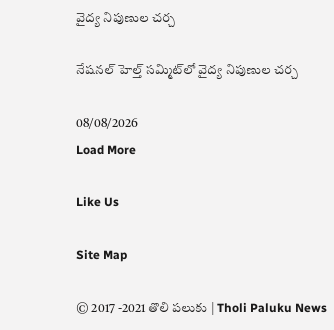వైద్య నిపుణుల చర్చ

నేషనల్‌ హెల్త్‌ సమ్మిట్‌లో వైద్య నిపుణుల చర్చ

08/08/2026
Load More

Like Us

Site Map

© 2017 -2021 తొలి పలుకు | Tholi Paluku News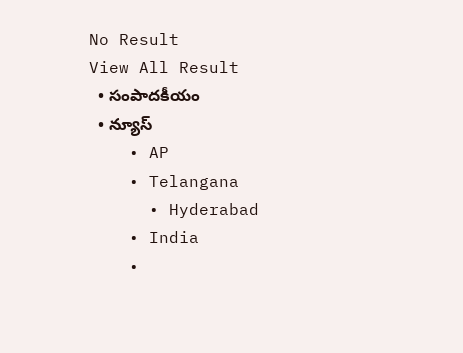No Result
View All Result
  • సంపాదకీయం
  • న్యూస్
    • AP
    • Telangana
      • Hyderabad
    • India
    •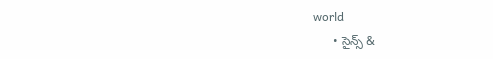world
      • సైన్స్ &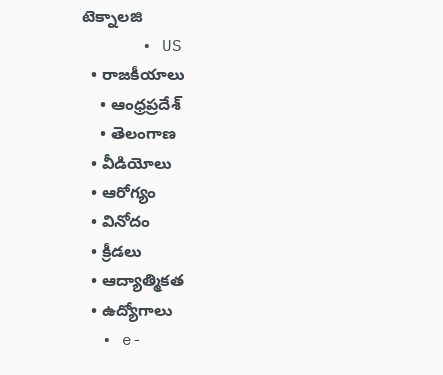టెక్నాలజి
      • US
  • రాజకీయాలు
    • ఆంధ్రప్రదేశ్
    • తెలంగాణ
  • వీడియోలు
  • ఆరోగ్యం
  • వినోదం
  • క్రీడలు
  • ఆద్యాత్మికత
  • ఉద్యోగాలు
  • e-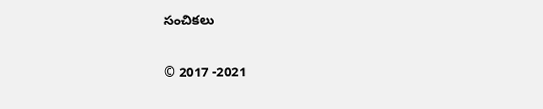సంచికలు

© 2017 -2021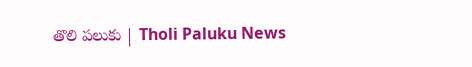తొలి పలుకు | Tholi Paluku News